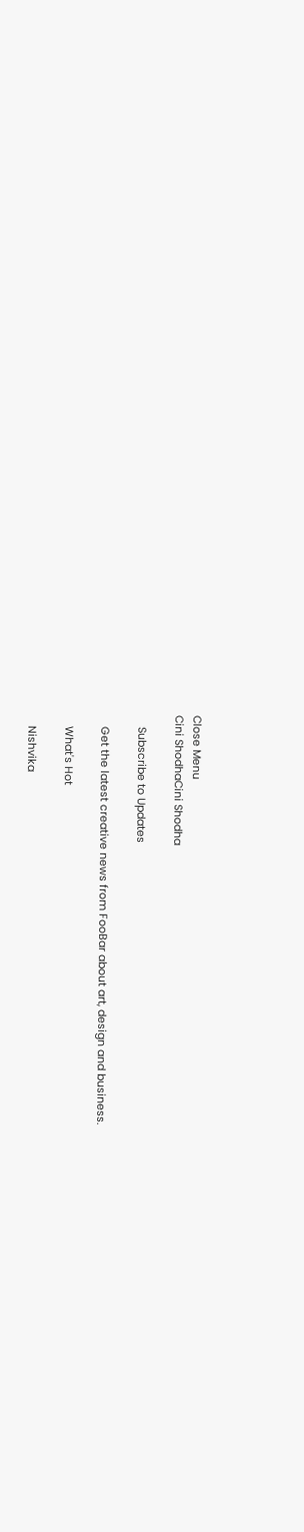Close Menu
Cini ShodhaCini Shodha

    Subscribe to Updates

    Get the latest creative news from FooBar about art, design and business.

    What's Hot

    Nishvika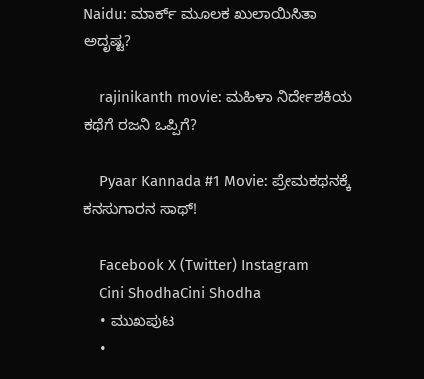Naidu: ಮಾರ್ಕ್ ಮೂಲಕ ಖುಲಾಯಿಸಿತಾ ಅದೃಷ್ಟ?

    rajinikanth movie: ಮಹಿಳಾ ನಿರ್ದೇಶಕಿಯ ಕಥೆಗೆ ರಜನಿ ಒಪ್ಪಿಗೆ?

    Pyaar Kannada #1 Movie: ಪ್ರೇಮಕಥನಕ್ಕೆ ಕನಸುಗಾರನ ಸಾಥ್!

    Facebook X (Twitter) Instagram
    Cini ShodhaCini Shodha
    • ಮುಖಪುಟ
    •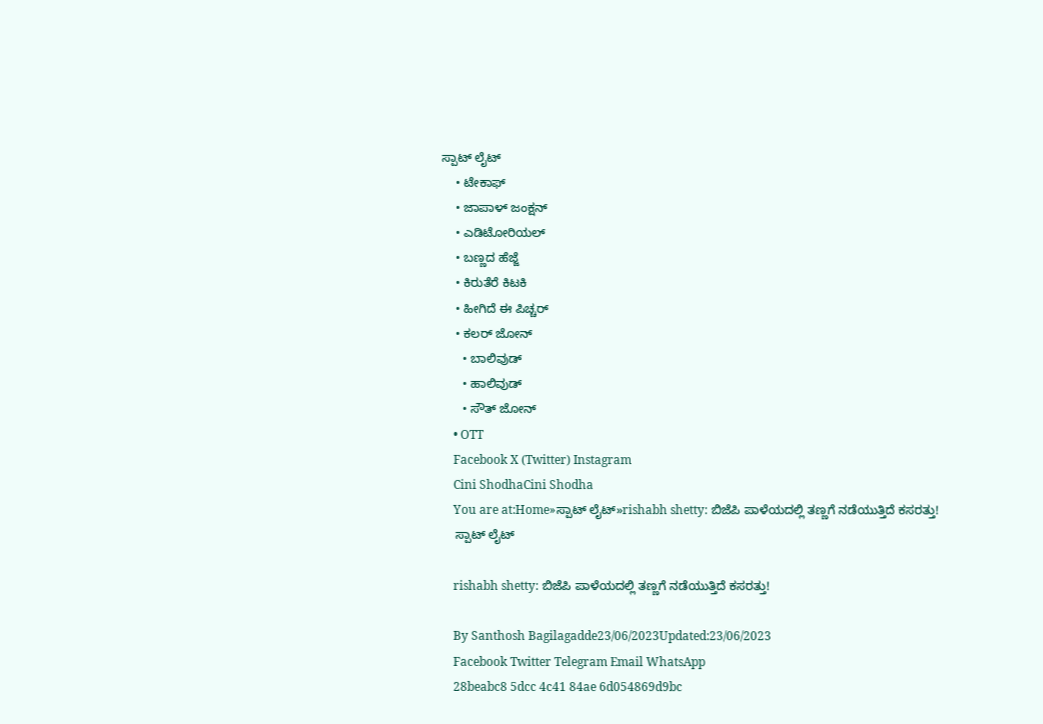ಸ್ಪಾಟ್ ಲೈಟ್
    • ಟೇಕಾಫ್
    • ಜಾಪಾಳ್ ಜಂಕ್ಷನ್
    • ಎಡಿಟೋರಿಯಲ್
    • ಬಣ್ಣದ ಹೆಜ್ಜೆ
    • ಕಿರುತೆರೆ ಕಿಟಕಿ
    • ಹೀಗಿದೆ ಈ ಪಿಚ್ಚರ್
    • ಕಲರ್ ಜೋನ್
      • ಬಾಲಿವುಡ್
      • ಹಾಲಿವುಡ್
      • ಸೌತ್ ಜೋನ್
    • OTT
    Facebook X (Twitter) Instagram
    Cini ShodhaCini Shodha
    You are at:Home»ಸ್ಪಾಟ್ ಲೈಟ್»rishabh shetty: ಬಿಜೆಪಿ ಪಾಳೆಯದಲ್ಲಿ ತಣ್ಣಗೆ ನಡೆಯುತ್ತಿದೆ ಕಸರತ್ತು!
    ಸ್ಪಾಟ್ ಲೈಟ್

    rishabh shetty: ಬಿಜೆಪಿ ಪಾಳೆಯದಲ್ಲಿ ತಣ್ಣಗೆ ನಡೆಯುತ್ತಿದೆ ಕಸರತ್ತು!

    By Santhosh Bagilagadde23/06/2023Updated:23/06/2023
    Facebook Twitter Telegram Email WhatsApp
    28beabc8 5dcc 4c41 84ae 6d054869d9bc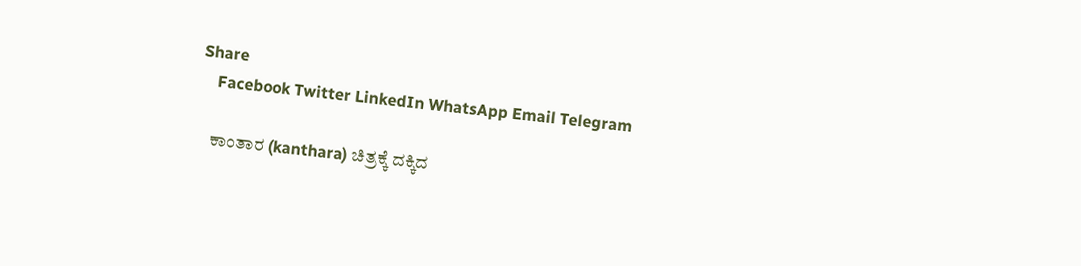Share
    Facebook Twitter LinkedIn WhatsApp Email Telegram

    ಕಾಂತಾರ (kanthara) ಚಿತ್ರಕ್ಕೆ ದಕ್ಕಿದ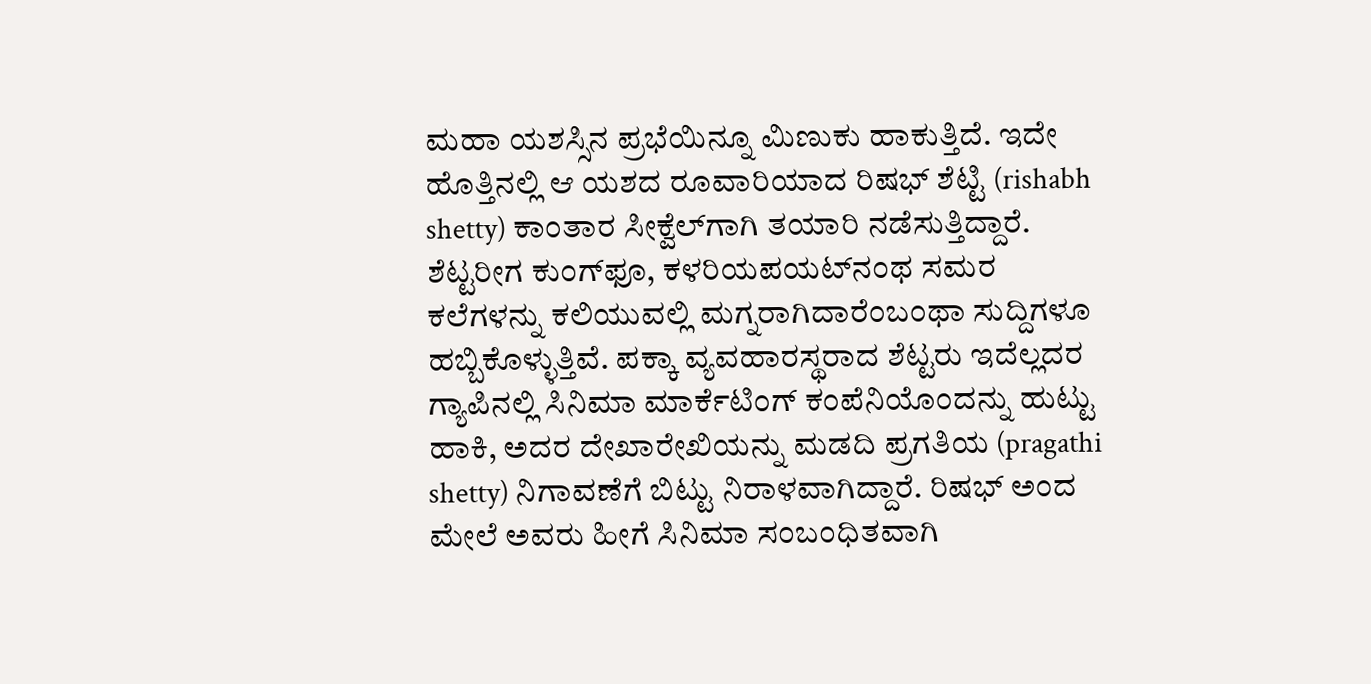ಮಹಾ ಯಶಸ್ಸಿನ ಪ್ರಭೆಯಿನ್ನೂ ಮಿಣುಕು ಹಾಕುತ್ತಿದೆ. ಇದೇ ಹೊತ್ತಿನಲ್ಲಿ ಆ ಯಶದ ರೂವಾರಿಯಾದ ರಿಷಭ್ ಶೆಟ್ಟಿ (rishabh shetty) ಕಾಂತಾರ ಸೀಕ್ವೆಲ್‍ಗಾಗಿ ತಯಾರಿ ನಡೆಸುತ್ತಿದ್ದಾರೆ. ಶೆಟ್ಟರೀಗ ಕುಂಗ್‍ಫೂ, ಕಳರಿಯಪಯಟ್‍ನಂಥ ಸಮರ ಕಲೆಗಳನ್ನು ಕಲಿಯುವಲ್ಲಿ ಮಗ್ನರಾಗಿದಾರೆಂಬಂಥಾ ಸುದ್ದಿಗಳೂ ಹಬ್ಬಿಕೊಳ್ಳುತ್ತಿವೆ. ಪಕ್ಕಾ ವ್ಯವಹಾರಸ್ಥರಾದ ಶೆಟ್ಟರು ಇದೆಲ್ಲದರ ಗ್ಯಾಪಿನಲ್ಲಿ ಸಿನಿಮಾ ಮಾರ್ಕೆಟಿಂಗ್ ಕಂಪೆನಿಯೊಂದನ್ನು ಹುಟ್ಟು ಹಾಕಿ, ಅದರ ದೇಖಾರೇಖಿಯನ್ನು ಮಡದಿ ಪ್ರಗತಿಯ (pragathi shetty) ನಿಗಾವಣೆಗೆ ಬಿಟ್ಟು ನಿರಾಳವಾಗಿದ್ದಾರೆ. ರಿಷಭ್ ಅಂದ ಮೇಲೆ ಅವರು ಹೀಗೆ ಸಿನಿಮಾ ಸಂಬಂಧಿತವಾಗಿ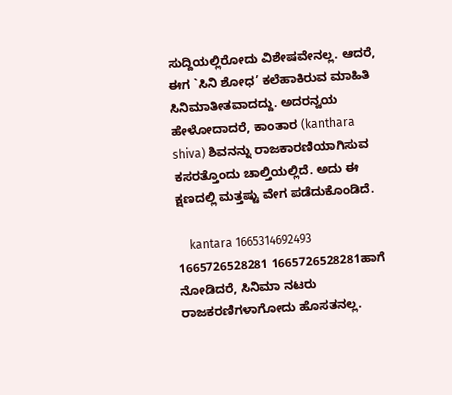ಸುದ್ದಿಯಲ್ಲಿರೋದು ವಿಶೇಷವೇನಲ್ಲ. ಆದರೆ, ಈಗ `ಸಿನಿ ಶೋಧ’ ಕಲೆಹಾಕಿರುವ ಮಾಹಿತಿ ಸಿನಿಮಾತೀತವಾದದ್ದು. ಅದರನ್ವಯ ಹೇಳೋದಾದರೆ, ಕಾಂತಾರ (kanthara shiva) ಶಿವನನ್ನು ರಾಜಕಾರಣಿಯಾಗಿಸುವ ಕಸರತ್ತೊಂದು ಚಾಲ್ತಿಯಲ್ಲಿದೆ. ಅದು ಈ ಕ್ಷಣದಲ್ಲಿ ಮತ್ತಷ್ಟು ವೇಗ ಪಡೆದುಕೊಂಡಿದೆ.

    kantara 1665314692493 1665726528281 1665726528281ಹಾಗೆ ನೋಡಿದರೆ, ಸಿನಿಮಾ ನಟರು ರಾಜಕರಣಿಗಳಾಗೋದು ಹೊಸತನಲ್ಲ.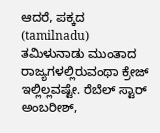ಆದರೆ, ಪಕ್ಕದ (tamilnadu) ತಮಿಳುನಾಡು ಮುಂತಾದ ರಾಜ್ಯಗಳಲ್ಲಿರುವಂಥಾ ಕ್ರೇಜ್ ಇಲ್ಲಿಲ್ಲವಷ್ಟೇ. ರೆಬೆಲ್ ಸ್ಟಾರ್ ಅಂಬರೀಶ್,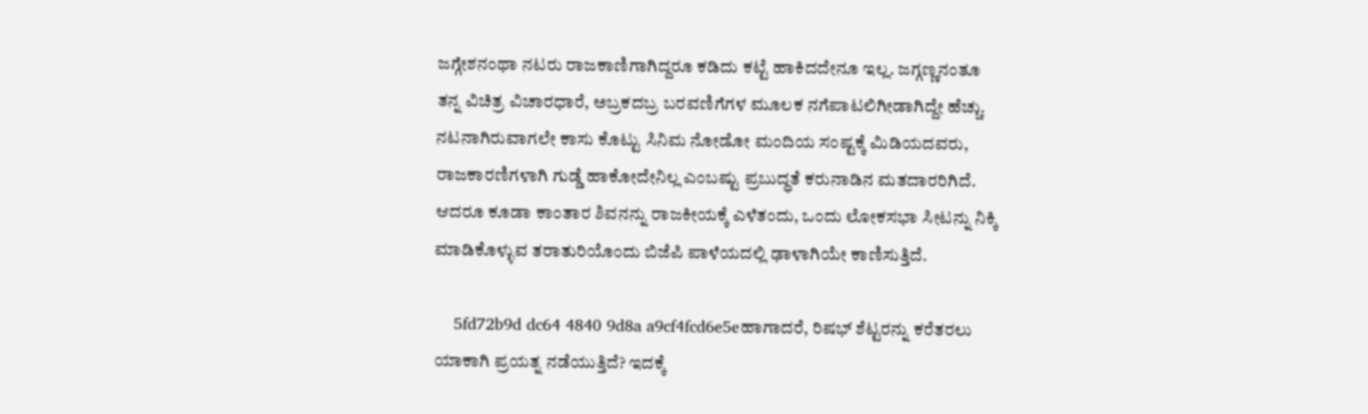ಜಗ್ಗೇಶನಂಥಾ ನಟರು ರಾಜಕಾಣಿಗಾಗಿದ್ದರೂ ಕಡಿದು ಕಟ್ಟೆ ಹಾಕಿದದೇನೂ ಇಲ್ಲ. ಜಗ್ಗಣ್ಣನಂತೂ ತನ್ನ ವಿಚಿತ್ರ ವಿಚಾರಧಾರೆ, ಅಬ್ರಕದಬ್ರ ಬರವಣಿಗೆಗಳ ಮೂಲಕ ನಗೆಪಾಟಲಿಗೀಡಾಗಿದ್ದೇ ಹೆಚ್ಚು. ನಟನಾಗಿರುವಾಗಲೇ ಕಾಸು ಕೊಟ್ಟು ಸಿನಿಮ ನೋಡೋ ಮಂದಿಯ ಸಂಷ್ಟಕ್ಕೆ ಮಿಡಿಯದವರು, ರಾಜಕಾರಣಿಗಳಾಗಿ ಗುಡ್ಡೆ ಹಾಕೋದೇನಿಲ್ಲ ಎಂಬಷ್ಟು ಪ್ರಬುದ್ಧತೆ ಕರುನಾಡಿನ ಮತದಾರರಿಗಿದೆ. ಆದರೂ ಕೂಡಾ ಕಾಂತಾರ ಶಿವನನ್ನು ರಾಜಕೀಯಕ್ಕೆ ಎಳೆತಂದು, ಒಂದು ಲೋಕಸಭಾ ಸೀಟನ್ನು ನಿಕ್ಕಿ ಮಾಡಿಕೊಳ್ಳುವ ತರಾತುರಿಯೊಂದು ಬಿಜೆಪಿ ಪಾಳೆಯದಲ್ಲಿ ಢಾಳಾಗಿಯೇ ಕಾಣಿಸುತ್ತಿದೆ.

    5fd72b9d dc64 4840 9d8a a9cf4fcd6e5eಹಾಗಾದರೆ, ರಿಷಭ್ ಶೆಟ್ಟರನ್ನು ಕರೆತರಲು ಯಾಕಾಗಿ ಪ್ರಯತ್ನ ನಡೆಯುತ್ತಿದೆ? ಇದಕ್ಕೆ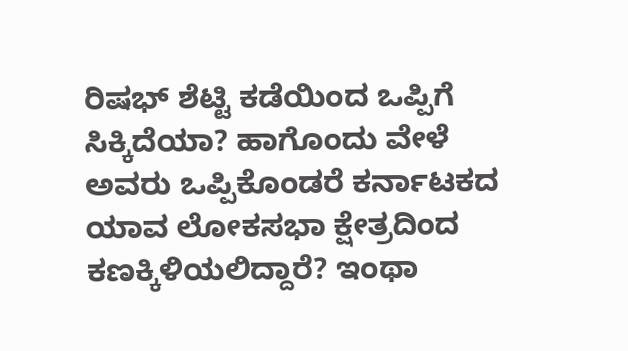ರಿಷಭ್ ಶೆಟ್ಟಿ ಕಡೆಯಿಂದ ಒಪ್ಪಿಗೆ ಸಿಕ್ಕಿದೆಯಾ? ಹಾಗೊಂದು ವೇಳೆ ಅವರು ಒಪ್ಪಿಕೊಂಡರೆ ಕರ್ನಾಟಕದ ಯಾವ ಲೋಕಸಭಾ ಕ್ಷೇತ್ರದಿಂದ ಕಣಕ್ಕಿಳಿಯಲಿದ್ದಾರೆ? ಇಂಥಾ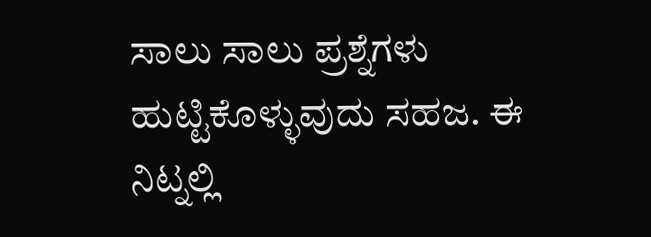ಸಾಲು ಸಾಲು ಪ್ರಶ್ನೆಗಳು ಹುಟ್ಟಿಕೊಳ್ಳುವುದು ಸಹಜ. ಈ ನಿಟ್ನಲ್ಲಿ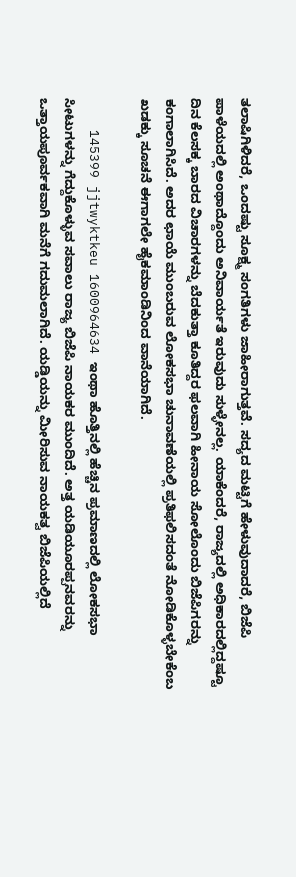ತಲಾಷಿಗಿಳಿದರೆ, ಒಂದಷ್ಟು ಸೂಕ್ಷ್ಮ ಸಂಗತಿಗಳು ಜಾಹೀರಾಗುತ್ತವೆ. ಸದ್ಯದ ಮಟ್ಟಿಗೆ ಹೇಳುವುದಾದರೆ, ಬಿಜೆಪಿ ಪಾಳೆಯದಲ್ಲಿ ಅಂಥಾದ್ದೊಂದು ಅನಿವಾರ್ಯತೆ ಇರುವುದು ಸುಳ್ಳೇನಲ್ಲ. ಯಾಕೆಂದರೆ, ರಾಜ್ಯದಲ್ಲಿ ಅಧಿಕಾರದಲ್ಲಿದ್ದಷ್ಟೂ ದಿನ ಕೆಲಸಕ್ಕ ಬಾರದ ವಿಚಾರಗಳನ್ನು ಬೆದಕುತ್ತಾ ಕೂತಿದ್ದರ ಫಲವಾಗಿ ಹೀನಾಯ ಸೋಲೊಂದು ಬಿಜೆಪಿಗರನ್ನು ಕಂಗಾಲಾಗಿಸಿದೆ. ಅದರ ಛಾಯೆ ಮುಂಬರುವ ಲೋಕಸಭಾ ಚುನಾವಣೆಯಲ್ಲಿ ಪ್ರತಿಫಲಿಸದಂತೆ ನೋಡಿಕೊಳ್ಳಬೇಕೆಂಬ ಖಡಕ್ಕು ಸೂಚನೆ ಈಗಾಗಲೇ ಹೈಕಮಾಂಡಿನಿಂದ ವಾನೆಯಾಗಿದೆ.

    145399 jjtwyktkeu 1600964634 ಇಂಥಾ ಹೊತ್ತಿನಲ್ಲಿ ಹೆಚ್ಚಿನ ಪ್ರಮಾಣದಲ್ಲಿ ಲೋಕಸಭಾ ಸೀಟುಗಳನ್ನು ಗೆದ್ದುಕೊಳ್ಳುವ ಸವಾಲು ರಾಜ್ಯ ಬಿಜೆಪಿ ನಾಯಕರ ಮುಂದಿದೆ. ಅತ್ತ ಯಡಿಯೂರಪ್ಪನವರನ್ನು ಒತ್ತಾಯಪೂರ್ವಕವಾಗಿ ಮನೆಗೆ ಗದುಮಲಾಗಿದೆ. ಯಡ್ಡಿಯನ್ನು ಮೀರಿಸುವ ನಾಯಕತ್ವ ಬಿಜೆಪಿಯಲ್ಲಿದೆ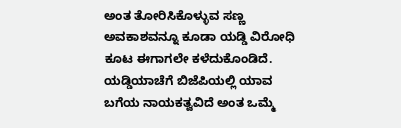ಅಂತ ತೋರಿಸಿಕೊಳ್ಳುವ ಸಣ್ಣ ಅವಕಾಶವನ್ನೂ ಕೂಡಾ ಯಡ್ಡಿ ವಿರೋಧಿ ಕೂಟ ಈಗಾಗಲೇ ಕಳೆದುಕೊಂಡಿದೆ. ಯಡ್ಡಿಯಾಚೆಗೆ ಬಿಜೆಪಿಯಲ್ಲಿ ಯಾವ ಬಗೆಯ ನಾಯಕತ್ವವಿದೆ ಅಂತ ಒಮ್ಮೆ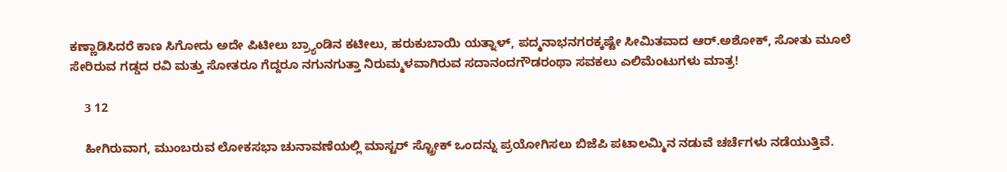ಕಣ್ಣಾಡಿಸಿದರೆ ಕಾಣ ಸಿಗೋದು ಅದೇ ಪಿಟೀಲು ಬ್ರ್ಯಾಂಡಿನ ಕಟೀಲು, ಹರುಕುಬಾಯಿ ಯತ್ನಾಳ್, ಪದ್ಮನಾಭನಗರಕ್ಕಷ್ಟೇ ಸೀಮಿತವಾದ ಆರ್.ಅಶೋಕ್, ಸೋತು ಮೂಲೆ ಸೇರಿರುವ ಗಡ್ಡದ ರವಿ ಮತ್ತು ಸೋತರೂ ಗೆದ್ದರೂ ನಗುನಗುತ್ತಾ ನಿರುಮ್ಮಳವಾಗಿರುವ ಸದಾನಂದಗೌಡರಂಥಾ ಸವಕಲು ಎಲಿಮೆಂಟುಗಳು ಮಾತ್ರ!

    3 12

    ಹೀಗಿರುವಾಗ, ಮುಂಬರುವ ಲೋಕಸಭಾ ಚುನಾವಣೆಯಲ್ಲಿ ಮಾಸ್ಟರ್ ಸ್ಟ್ರೋಕ್ ಒಂದನ್ನು ಪ್ರಯೋಗಿಸಲು ಬಿಜೆಪಿ ಪಟಾಲಮ್ಮಿನ ನಡುವೆ ಚರ್ಚೆಗಳು ನಡೆಯುತ್ತಿವೆ.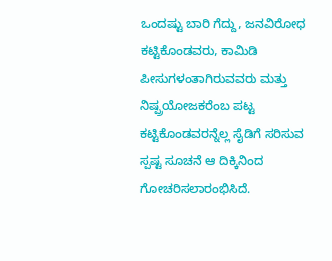ಒಂದಷ್ಟು ಬಾರಿ ಗೆದ್ದು, ಜನವಿರೋಧ ಕಟ್ಟಿಕೊಂಡವರು, ಕಾಮಿಡಿ ಪೀಸುಗಳಂತಾಗಿರುವವರು ಮತ್ತು ನಿಷ್ಪ್ರಯೋಜಕರೆಂಬ ಪಟ್ಟ ಕಟ್ಟಿಕೊಂಡವರನ್ನೆಲ್ಲ ಸೈಡಿಗೆ ಸರಿಸುವ ಸ್ಪಷ್ಟ ಸೂಚನೆ ಆ ದಿಕ್ಕಿನಿಂದ ಗೋಚರಿಸಲಾರಂಭಿಸಿದೆ.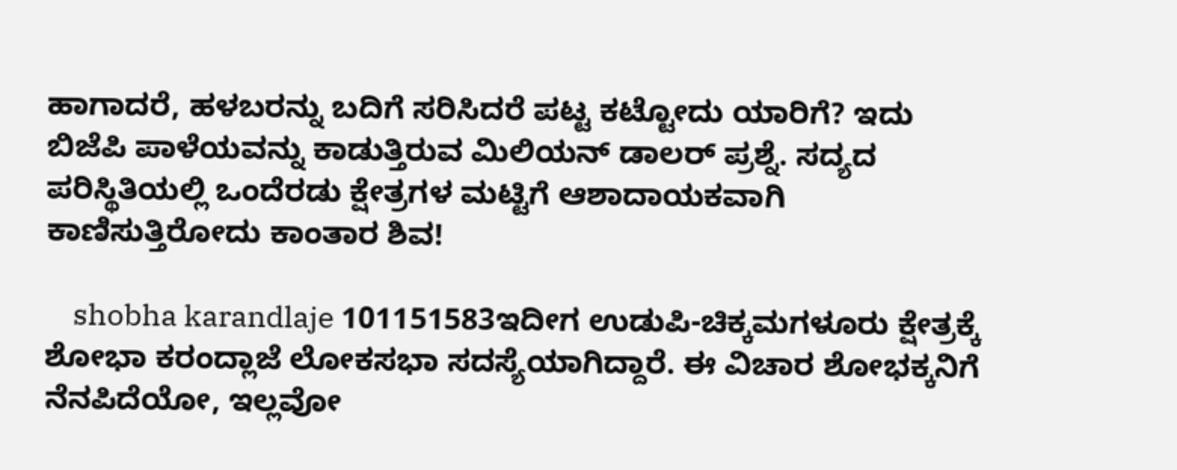ಹಾಗಾದರೆ, ಹಳಬರನ್ನು ಬದಿಗೆ ಸರಿಸಿದರೆ ಪಟ್ಟ ಕಟ್ಟೋದು ಯಾರಿಗೆ? ಇದು ಬಿಜೆಪಿ ಪಾಳೆಯವನ್ನು ಕಾಡುತ್ತಿರುವ ಮಿಲಿಯನ್ ಡಾಲರ್ ಪ್ರಶ್ನೆ. ಸದ್ಯದ ಪರಿಸ್ಥಿತಿಯಲ್ಲಿ ಒಂದೆರಡು ಕ್ಷೇತ್ರಗಳ ಮಟ್ಟಿಗೆ ಆಶಾದಾಯಕವಾಗಿ ಕಾಣಿಸುತ್ತಿರೋದು ಕಾಂತಾರ ಶಿವ!

    shobha karandlaje 101151583ಇದೀಗ ಉಡುಪಿ-ಚಿಕ್ಕಮಗಳೂರು ಕ್ಷೇತ್ರಕ್ಕೆ ಶೋಭಾ ಕರಂದ್ಲಾಜೆ ಲೋಕಸಭಾ ಸದಸ್ಯೆಯಾಗಿದ್ದಾರೆ. ಈ ವಿಚಾರ ಶೋಭಕ್ಕನಿಗೆ ನೆನಪಿದೆಯೋ, ಇಲ್ಲವೋ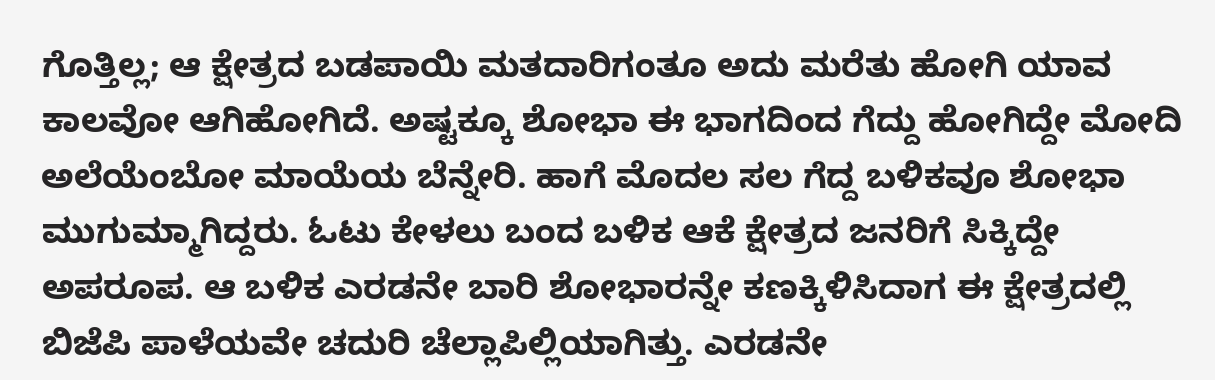ಗೊತ್ತಿಲ್ಲ; ಆ ಕ್ಷೇತ್ರದ ಬಡಪಾಯಿ ಮತದಾರಿಗಂತೂ ಅದು ಮರೆತು ಹೋಗಿ ಯಾವ ಕಾಲವೋ ಆಗಿಹೋಗಿದೆ. ಅಷ್ಟಕ್ಕೂ ಶೋಭಾ ಈ ಭಾಗದಿಂದ ಗೆದ್ದು ಹೋಗಿದ್ದೇ ಮೋದಿ ಅಲೆಯೆಂಬೋ ಮಾಯೆಯ ಬೆನ್ನೇರಿ. ಹಾಗೆ ಮೊದಲ ಸಲ ಗೆದ್ದ ಬಳಿಕವೂ ಶೋಭಾ ಮುಗುಮ್ಮಾಗಿದ್ದರು. ಓಟು ಕೇಳಲು ಬಂದ ಬಳಿಕ ಆಕೆ ಕ್ಷೇತ್ರದ ಜನರಿಗೆ ಸಿಕ್ಕಿದ್ದೇ ಅಪರೂಪ. ಆ ಬಳಿಕ ಎರಡನೇ ಬಾರಿ ಶೋಭಾರನ್ನೇ ಕಣಕ್ಕಿಳಿಸಿದಾಗ ಈ ಕ್ಷೇತ್ರದಲ್ಲಿ ಬಿಜೆಪಿ ಪಾಳೆಯವೇ ಚದುರಿ ಚೆಲ್ಲಾಪಿಲ್ಲಿಯಾಗಿತ್ತು. ಎರಡನೇ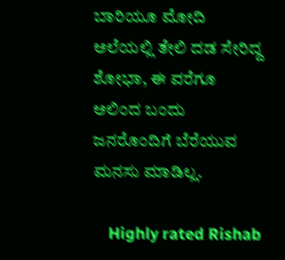ಬಾರಿಯೂ ಮೋದಿ ಅಲೆಯಲ್ಲಿ ತೇಲಿ ದಡ ಸೇರಿದ್ದ ಶೋಭಾ, ಈ ವರೆಗೂ ಅಲಿಂದ ಬಂದು ಜನರೊಂದಿಗೆ ಬೆರೆಯುವ ಮನಸು ಮಾಡಿಲ್ಲ.

    Highly rated Rishab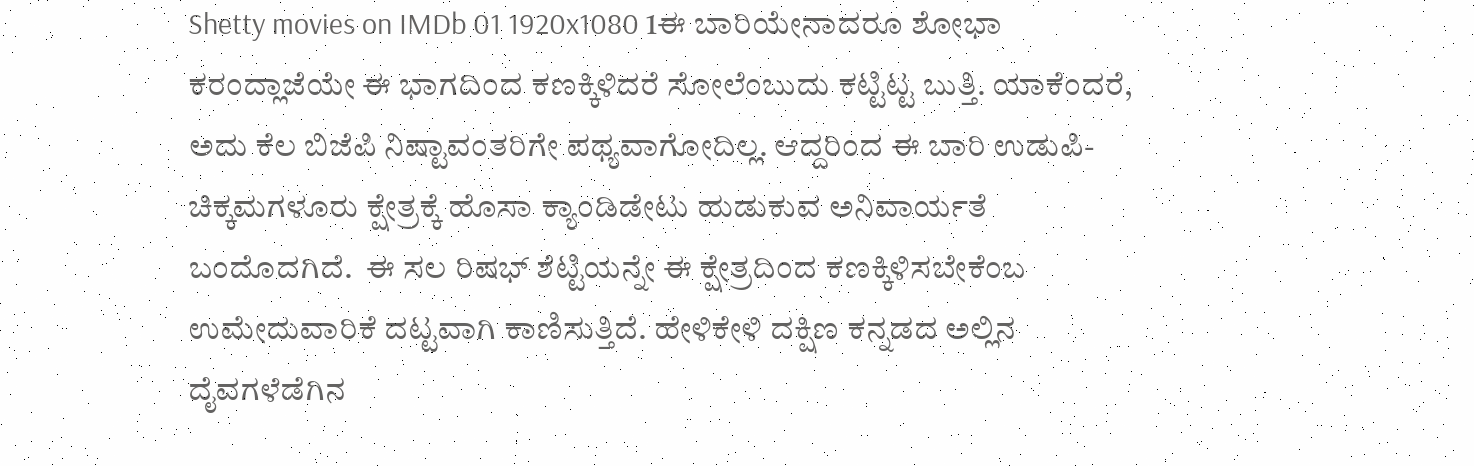Shetty movies on IMDb 01 1920x1080 1ಈ ಬಾರಿಯೇನಾದರೂ ಶೋಭಾ ಕರಂದ್ಲಾಜೆಯೇ ಈ ಭಾಗದಿಂದ ಕಣಕ್ಕಿಳಿದರೆ ಸೋಲೆಂಬುದು ಕಟ್ಟಿಟ್ಟ ಬುತ್ತಿ. ಯಾಕೆಂದರೆ, ಅದು ಕೆಲ ಬಿಜೆಪಿ ನಿಷ್ಟಾವಂತರಿಗೇ ಪಥ್ಯವಾಗೋದಿಲ್ಲ. ಆದ್ದರಿಂದ ಈ ಬಾರಿ ಉಡುಪಿ-ಚಿಕ್ಕಮಗಳೂರು ಕ್ಷೇತ್ರಕ್ಕೆ ಹೊಸಾ ಕ್ಯಾಂಡಿಡೇಟು ಹುಡುಕುವ ಅನಿವಾರ್ಯತೆ ಬಂದೊದಗಿದೆ.  ಈ ಸಲ ರಿಷಭ್ ಶೆಟ್ಟಿಯನ್ನೇ ಈ ಕ್ಷೇತ್ರದಿಂದ ಕಣಕ್ಕಿಳಿಸಬೇಕೆಂಬ ಉಮೇದುವಾರಿಕೆ ದಟ್ಟವಾಗಿ ಕಾಣಿಸುತ್ತಿದೆ. ಹೇಳಿಕೇಳಿ ದಕ್ಷಿಣ ಕನ್ನಡದ ಅಲ್ಲಿನ ದೈವಗಳೆಡೆಗಿನ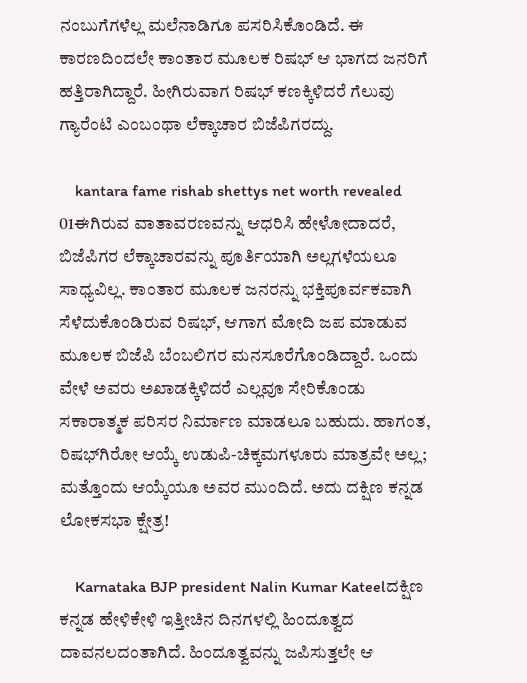ನಂಬುಗೆಗಳೆಲ್ಲ ಮಲೆನಾಡಿಗೂ ಪಸರಿಸಿಕೊಂಡಿದೆ. ಈ ಕಾರಣದಿಂದಲೇ ಕಾಂತಾರ ಮೂಲಕ ರಿಷಭ್ ಆ ಭಾಗದ ಜನರಿಗೆ ಹತ್ತಿರಾಗಿದ್ದಾರೆ. ಹೀಗಿರುವಾಗ ರಿಷಭ್ ಕಣಕ್ಕಿಳಿದರೆ ಗೆಲುವು ಗ್ಯಾರೆಂಟಿ ಎಂಬಂಥಾ ಲೆಕ್ಕಾಚಾರ ಬಿಜೆಪಿಗರದ್ದು.

    kantara fame rishab shettys net worth revealed 01ಈಗಿರುವ ವಾತಾವರಣವನ್ನು ಆಧರಿಸಿ ಹೇಳೋದಾದರೆ, ಬಿಜೆಪಿಗರ ಲೆಕ್ಕಾಚಾರವನ್ನು ಪೂರ್ತಿಯಾಗಿ ಅಲ್ಲಗಳೆಯಲೂ ಸಾಧ್ಯವಿಲ್ಲ. ಕಾಂತಾರ ಮೂಲಕ ಜನರನ್ನು ಭಕ್ತಿಪೂರ್ವಕವಾಗಿ ಸೆಳೆದುಕೊಂಡಿರುವ ರಿಷಭ್, ಆಗಾಗ ಮೋದಿ ಜಪ ಮಾಡುವ ಮೂಲಕ ಬಿಜೆಪಿ ಬೆಂಬಲಿಗರ ಮನಸೂರೆಗೊಂಡಿದ್ದಾರೆ. ಒಂದು ವೇಳೆ ಅವರು ಅಖಾಡಕ್ಕಿಳಿದರೆ ಎಲ್ಲವೂ ಸೇರಿಕೊಂಡು ಸಕಾರಾತ್ಮಕ ಪರಿಸರ ನಿರ್ಮಾಣ ಮಾಡಲೂ ಬಹುದು. ಹಾಗಂತ, ರಿಷಭ್‍ಗಿರೋ ಆಯ್ಕೆ ಉಡುಪಿ-ಚಿಕ್ಕಮಗಳೂರು ಮಾತ್ರವೇ ಅಲ್ಲ; ಮತ್ತೊಂದು ಆಯ್ಕೆಯೂ ಅವರ ಮುಂದಿದೆ. ಅದು ದಕ್ಷಿಣ ಕನ್ನಡ ಲೋಕಸಭಾ ಕ್ಷೇತ್ರ!

    Karnataka BJP president Nalin Kumar Kateelದಕ್ಷಿಣ ಕನ್ನಡ ಹೇಳಿಕೇಳಿ ಇತ್ತೀಚಿನ ದಿನಗಳಲ್ಲಿ ಹಿಂದೂತ್ವದ ದಾವನಲದಂತಾಗಿದೆ. ಹಿಂದೂತ್ವವನ್ನು ಜಪಿಸುತ್ತಲೇ ಆ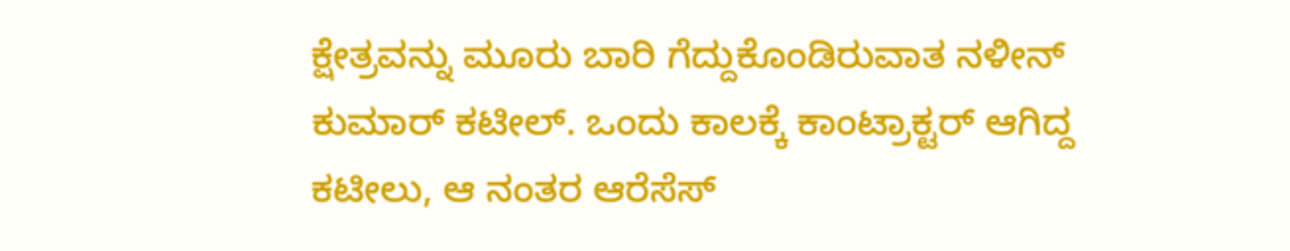ಕ್ಷೇತ್ರವನ್ನು ಮೂರು ಬಾರಿ ಗೆದ್ದುಕೊಂಡಿರುವಾತ ನಳೀನ್ ಕುಮಾರ್ ಕಟೀಲ್. ಒಂದು ಕಾಲಕ್ಕೆ ಕಾಂಟ್ರಾಕ್ಟರ್ ಆಗಿದ್ದ ಕಟೀಲು, ಆ ನಂತರ ಆರೆಸೆಸ್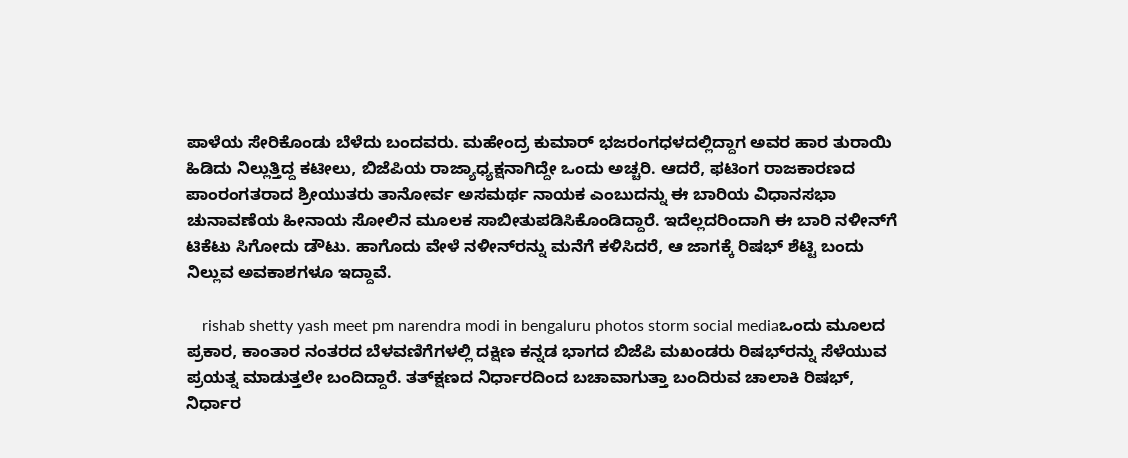ಪಾಳೆಯ ಸೇರಿಕೊಂಡು ಬೆಳೆದು ಬಂದವರು. ಮಹೇಂದ್ರ ಕುಮಾರ್ ಭಜರಂಗಧಳದಲ್ಲಿದ್ದಾಗ ಅವರ ಹಾರ ತುರಾಯಿ ಹಿಡಿದು ನಿಲ್ಲುತ್ತಿದ್ದ ಕಟೀಲು, ಬಿಜೆಪಿಯ ರಾಜ್ಯಾಧ್ಯಕ್ಷನಾಗಿದ್ದೇ ಒಂದು ಅಚ್ಚರಿ. ಆದರೆ, ಫಟಿಂಗ ರಾಜಕಾರಣದ ಪಾಂರಂಗತರಾದ ಶ್ರೀಯುತರು ತಾನೋರ್ವ ಅಸಮರ್ಥ ನಾಯಕ ಎಂಬುದನ್ನು ಈ ಬಾರಿಯ ವಿಧಾನಸಭಾ ಚುನಾವಣೆಯ ಹೀನಾಯ ಸೋಲಿನ ಮೂಲಕ ಸಾಬೀತುಪಡಿಸಿಕೊಂಡಿದ್ದಾರೆ. ಇದೆಲ್ಲದರಿಂದಾಗಿ ಈ ಬಾರಿ ನಳೀನ್‍ಗೆ ಟಿಕೆಟು ಸಿಗೋದು ಡೌಟು. ಹಾಗೊದು ವೇಳೆ ನಳೀನ್‍ರನ್ನು ಮನೆಗೆ ಕಳಿಸಿದರೆ, ಆ ಜಾಗಕ್ಕೆ ರಿಷಭ್ ಶೆಟ್ಟಿ ಬಂದು ನಿಲ್ಲುವ ಅವಕಾಶಗಳೂ ಇದ್ದಾವೆ.

    rishab shetty yash meet pm narendra modi in bengaluru photos storm social mediaಒಂದು ಮೂಲದ ಪ್ರಕಾರ, ಕಾಂತಾರ ನಂತರದ ಬೆಳವಣಿಗೆಗಳಲ್ಲಿ ದಕ್ಷಿಣ ಕನ್ನಡ ಭಾಗದ ಬಿಜೆಪಿ ಮಖಂಡರು ರಿಷಭ್‍ರನ್ನು ಸೆಳೆಯುವ ಪ್ರಯತ್ನ ಮಾಡುತ್ತಲೇ ಬಂದಿದ್ದಾರೆ. ತತ್‍ಕ್ಷಣದ ನಿರ್ಧಾರದಿಂದ ಬಚಾವಾಗುತ್ತಾ ಬಂದಿರುವ ಚಾಲಾಕಿ ರಿಷಭ್, ನಿರ್ಧಾರ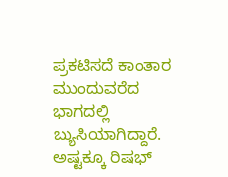ಪ್ರಕಟಿಸದೆ ಕಾಂತಾರ ಮುಂದುವರೆದ ಭಾಗದಲ್ಲಿ ಬ್ಯುಸಿಯಾಗಿದ್ದಾರೆ. ಅಷ್ಟಕ್ಕೂ ರಿಷಭ್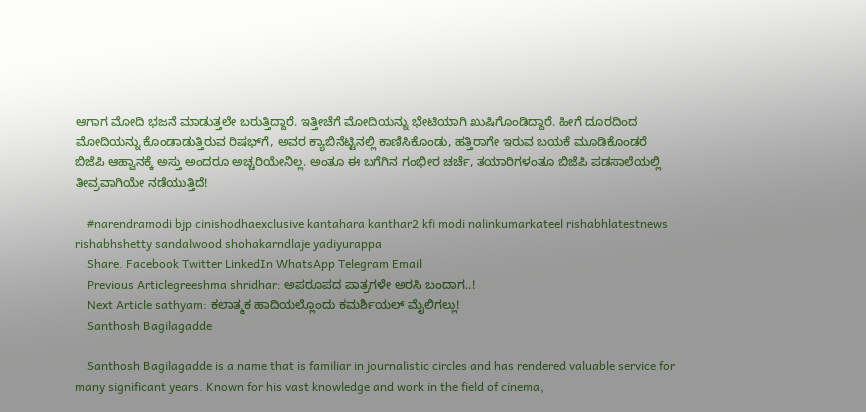ಆಗಾಗ ಮೋದಿ ಭಜನೆ ಮಾಡುತ್ತಲೇ ಬರುತ್ತಿದ್ದಾರೆ. ಇತ್ತೀಚೆಗೆ ಮೋದಿಯನ್ನು ಭೇಟಿಯಾಗಿ ಖುಷಿಗೊಂಡಿದ್ದಾರೆ. ಹೀಗೆ ದೂರದಿಂದ ಮೋದಿಯನ್ನು ಕೊಂಡಾಡುತ್ತಿರುವ ರಿಷಭ್‍ಗೆ, ಅವರ ಕ್ಯಾಬಿನೆಟ್ಟಿನಲ್ಲಿ ಕಾಣಿಸಿಕೊಂಡು, ಹತ್ತಿರಾಗೇ ಇರುವ ಬಯಕೆ ಮೂಡಿಕೊಂಡರೆ ಬಿಜೆಪಿ ಆಹ್ವಾನಕ್ಕೆ ಅಸ್ತು ಅಂದರೂ ಅಚ್ಚರಿಯೇನಿಲ್ಲ. ಅಂತೂ ಈ ಬಗೆಗಿನ ಗಂಭೀರ ಚರ್ಚೆ, ತಯಾರಿಗಳಂತೂ ಬಿಜೆಪಿ ಪಡಸಾಲೆಯಲ್ಲಿ ತೀವ್ರವಾಗಿಯೇ ನಡೆಯುತ್ತಿದೆ!

    #narendramodi bjp cinishodhaexclusive kantahara kanthar2 kfi modi nalinkumarkateel rishabhlatestnews rishabhshetty sandalwood shohakarndlaje yadiyurappa
    Share. Facebook Twitter LinkedIn WhatsApp Telegram Email
    Previous Articlegreeshma shridhar: ಅಪರೂಪದ ಪಾತ್ರಗಳೇ ಅರಸಿ ಬಂದಾಗ..!
    Next Article sathyam: ಕಲಾತ್ಮಕ ಹಾದಿಯಲ್ಲೊಂದು ಕಮರ್ಶಿಯಲ್ ಮೈಲಿಗಲ್ಲು!
    Santhosh Bagilagadde

    Santhosh Bagilagadde is a name that is familiar in journalistic circles and has rendered valuable service for many significant years. Known for his vast knowledge and work in the field of cinema,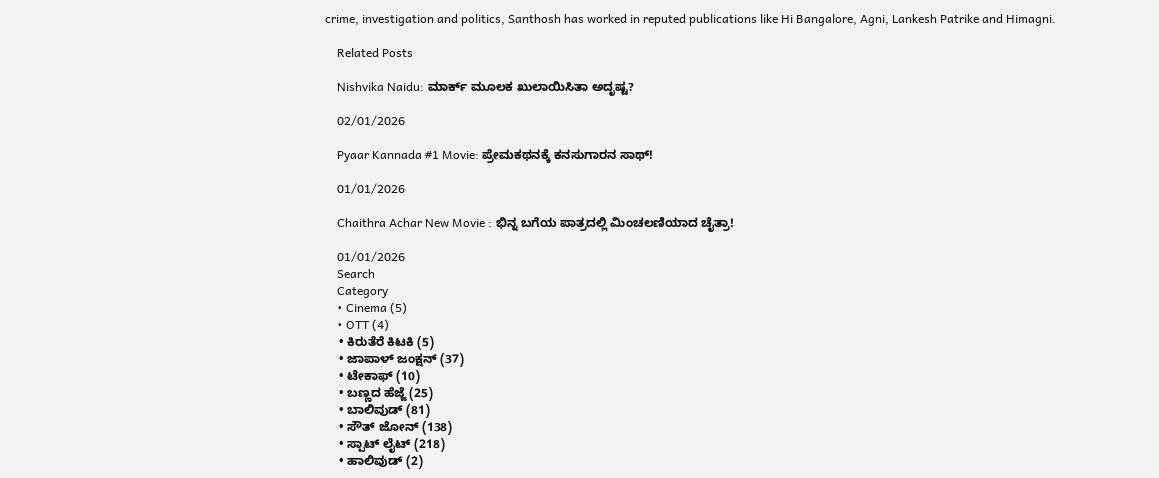crime, investigation and politics, Santhosh has worked in reputed publications like Hi Bangalore, Agni, Lankesh Patrike and Himagni.

    Related Posts

    Nishvika Naidu: ಮಾರ್ಕ್ ಮೂಲಕ ಖುಲಾಯಿಸಿತಾ ಅದೃಷ್ಟ?

    02/01/2026

    Pyaar Kannada #1 Movie: ಪ್ರೇಮಕಥನಕ್ಕೆ ಕನಸುಗಾರನ ಸಾಥ್!

    01/01/2026

    Chaithra Achar New Movie : ಭಿನ್ನ ಬಗೆಯ ಪಾತ್ರದಲ್ಲಿ ಮಿಂಚಲಣಿಯಾದ ಚೈತ್ರಾ!

    01/01/2026
    Search
    Category
    • Cinema (5)
    • OTT (4)
    • ಕಿರುತೆರೆ ಕಿಟಕಿ (5)
    • ಜಾಪಾಳ್ ಜಂಕ್ಷನ್ (37)
    • ಟೇಕಾಫ್ (10)
    • ಬಣ್ಣದ ಹೆಜ್ಜೆ (25)
    • ಬಾಲಿವುಡ್ (81)
    • ಸೌತ್ ಜೋನ್ (138)
    • ಸ್ಪಾಟ್ ಲೈಟ್ (218)
    • ಹಾಲಿವುಡ್ (2)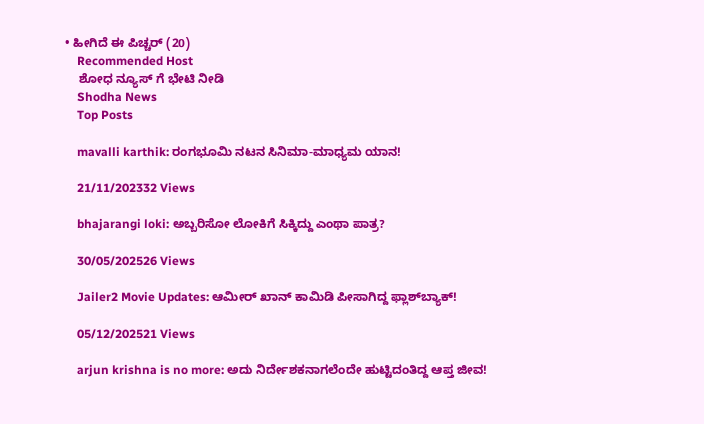• ಹೀಗಿದೆ ಈ ಪಿಚ್ಚರ್ (20)
    Recommended Host
    ಶೋಧ ನ್ಯೂಸ್ ಗೆ ಭೇಟಿ ನೀಡಿ
    Shodha News
    Top Posts

    mavalli karthik: ರಂಗಭೂಮಿ ನಟನ ಸಿನಿಮಾ-ಮಾಧ್ಯಮ ಯಾನ!

    21/11/202332 Views

    bhajarangi loki: ಅಬ್ಬರಿಸೋ ಲೋಕಿಗೆ ಸಿಕ್ಕಿದ್ದು ಎಂಥಾ ಪಾತ್ರ?

    30/05/202526 Views

    Jailer2 Movie Updates: ಆಮೀರ್ ಖಾನ್ ಕಾಮಿಡಿ ಪೀಸಾಗಿದ್ದ ಫ್ಲಾಶ್‌ಬ್ಯಾಕ್!

    05/12/202521 Views

    arjun krishna is no more: ಅದು ನಿರ್ದೇಶಕನಾಗಲೆಂದೇ ಹುಟ್ಟಿದಂತಿದ್ದ ಆಪ್ತ ಜೀವ!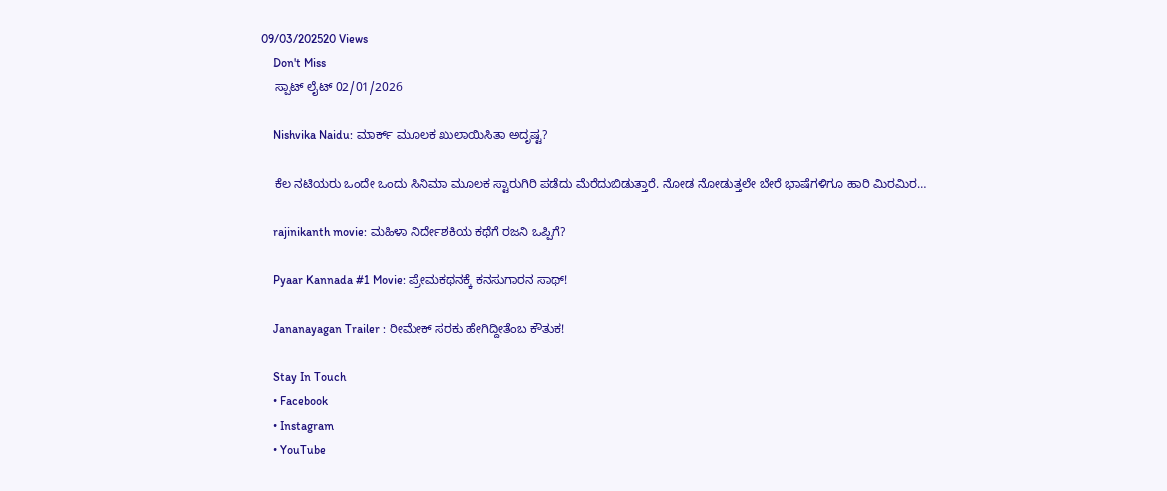09/03/202520 Views
    Don't Miss
    ಸ್ಪಾಟ್ ಲೈಟ್ 02/01/2026

    Nishvika Naidu: ಮಾರ್ಕ್ ಮೂಲಕ ಖುಲಾಯಿಸಿತಾ ಅದೃಷ್ಟ?

    ಕೆಲ ನಟಿಯರು ಒಂದೇ ಒಂದು ಸಿನಿಮಾ ಮೂಲಕ ಸ್ಟಾರುಗಿರಿ ಪಡೆದು ಮೆರೆದುಬಿಡುತ್ತಾರೆ. ನೋಡ ನೋಡುತ್ತಲೇ ಬೇರೆ ಭಾಷೆಗಳಿಗೂ ಹಾರಿ ಮಿರಮಿರ…

    rajinikanth movie: ಮಹಿಳಾ ನಿರ್ದೇಶಕಿಯ ಕಥೆಗೆ ರಜನಿ ಒಪ್ಪಿಗೆ?

    Pyaar Kannada #1 Movie: ಪ್ರೇಮಕಥನಕ್ಕೆ ಕನಸುಗಾರನ ಸಾಥ್!

    Jananayagan Trailer : ರೀಮೇಕ್ ಸರಕು ಹೇಗಿದ್ದೀತೆಂಬ ಕೌತುಕ!

    Stay In Touch
    • Facebook
    • Instagram
    • YouTube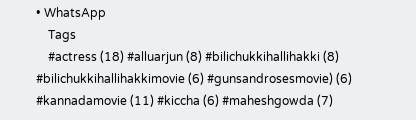• WhatsApp
    Tags
    #actress (18) #alluarjun (8) #bilichukkihallihakki (8) #bilichukkihallihakkimovie (6) #gunsandrosesmovie) (6) #kannadamovie (11) #kiccha (6) #maheshgowda (7)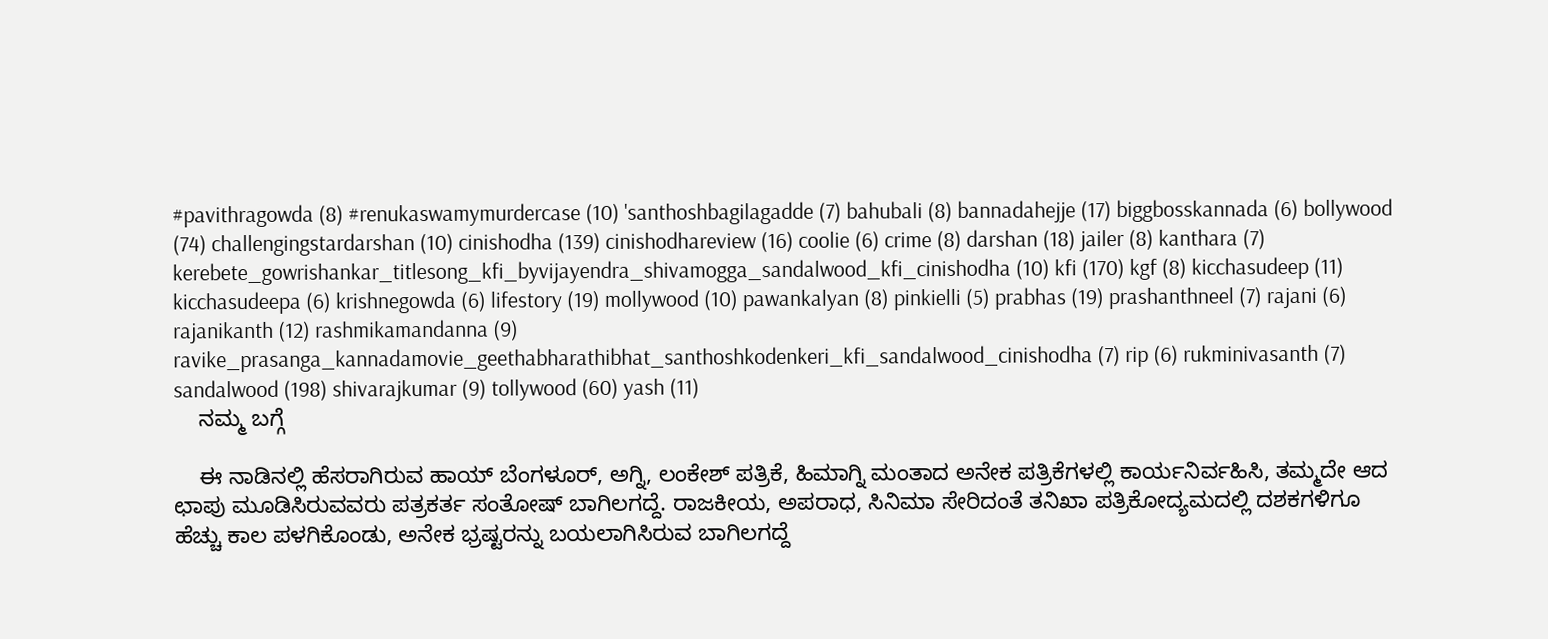#pavithragowda (8) #renukaswamymurdercase (10) 'santhoshbagilagadde (7) bahubali (8) bannadahejje (17) biggbosskannada (6) bollywood (74) challengingstardarshan (10) cinishodha (139) cinishodhareview (16) coolie (6) crime (8) darshan (18) jailer (8) kanthara (7) kerebete_gowrishankar_titlesong_kfi_byvijayendra_shivamogga_sandalwood_kfi_cinishodha (10) kfi (170) kgf (8) kicchasudeep (11) kicchasudeepa (6) krishnegowda (6) lifestory (19) mollywood (10) pawankalyan (8) pinkielli (5) prabhas (19) prashanthneel (7) rajani (6) rajanikanth (12) rashmikamandanna (9) ravike_prasanga_kannadamovie_geethabharathibhat_santhoshkodenkeri_kfi_sandalwood_cinishodha (7) rip (6) rukminivasanth (7) sandalwood (198) shivarajkumar (9) tollywood (60) yash (11)
    ನಮ್ಮ ಬಗ್ಗೆ

    ಈ ನಾಡಿನಲ್ಲಿ ಹೆಸರಾಗಿರುವ ಹಾಯ್ ಬೆಂಗಳೂರ್, ಅಗ್ನಿ, ಲಂಕೇಶ್ ಪತ್ರಿಕೆ, ಹಿಮಾಗ್ನಿ ಮಂತಾದ ಅನೇಕ ಪತ್ರಿಕೆಗಳಲ್ಲಿ ಕಾರ್ಯನಿರ್ವಹಿಸಿ, ತಮ್ಮದೇ ಆದ ಛಾಪು ಮೂಡಿಸಿರುವವರು ಪತ್ರಕರ್ತ ಸಂತೋಷ್ ಬಾಗಿಲಗದ್ದೆ. ರಾಜಕೀಯ, ಅಪರಾಧ, ಸಿನಿಮಾ ಸೇರಿದಂತೆ ತನಿಖಾ ಪತ್ರಿಕೋದ್ಯಮದಲ್ಲಿ ದಶಕಗಳಿಗೂ ಹೆಚ್ಚು ಕಾಲ ಪಳಗಿಕೊಂಡು, ಅನೇಕ ಭ್ರಷ್ಟರನ್ನು ಬಯಲಾಗಿಸಿರುವ ಬಾಗಿಲಗದ್ದೆ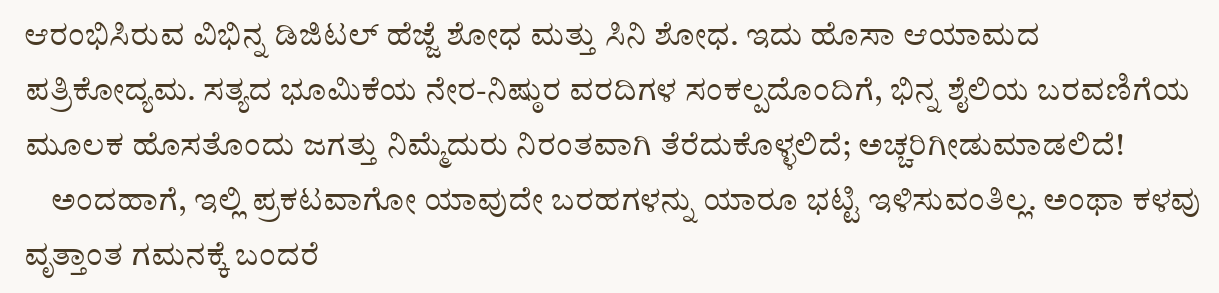ಆರಂಭಿಸಿರುವ ವಿಭಿನ್ನ ಡಿಜಿಟಲ್ ಹೆಜ್ಜೆ ಶೋಧ ಮತ್ತು ಸಿನಿ ಶೋಧ. ಇದು ಹೊಸಾ ಆಯಾಮದ ಪತ್ರಿಕೋದ್ಯಮ. ಸತ್ಯದ ಭೂಮಿಕೆಯ ನೇರ-ನಿಷ್ಠುರ ವರದಿಗಳ ಸಂಕಲ್ಪದೊಂದಿಗೆ, ಭಿನ್ನ ಶೈಲಿಯ ಬರವಣಿಗೆಯ ಮೂಲಕ ಹೊಸತೊಂದು ಜಗತ್ತು ನಿಮ್ಮೆದುರು ನಿರಂತವಾಗಿ ತೆರೆದುಕೊಳ್ಳಲಿದೆ; ಅಚ್ಚರಿಗೀಡುಮಾಡಲಿದೆ!
    ಅಂದಹಾಗೆ, ಇಲ್ಲಿ ಪ್ರಕಟವಾಗೋ ಯಾವುದೇ ಬರಹಗಳನ್ನು ಯಾರೂ ಭಟ್ಟಿ ಇಳಿಸುವಂತಿಲ್ಲ. ಅಂಥಾ ಕಳವು ವೃತ್ತಾಂತ ಗಮನಕ್ಕೆ ಬಂದರೆ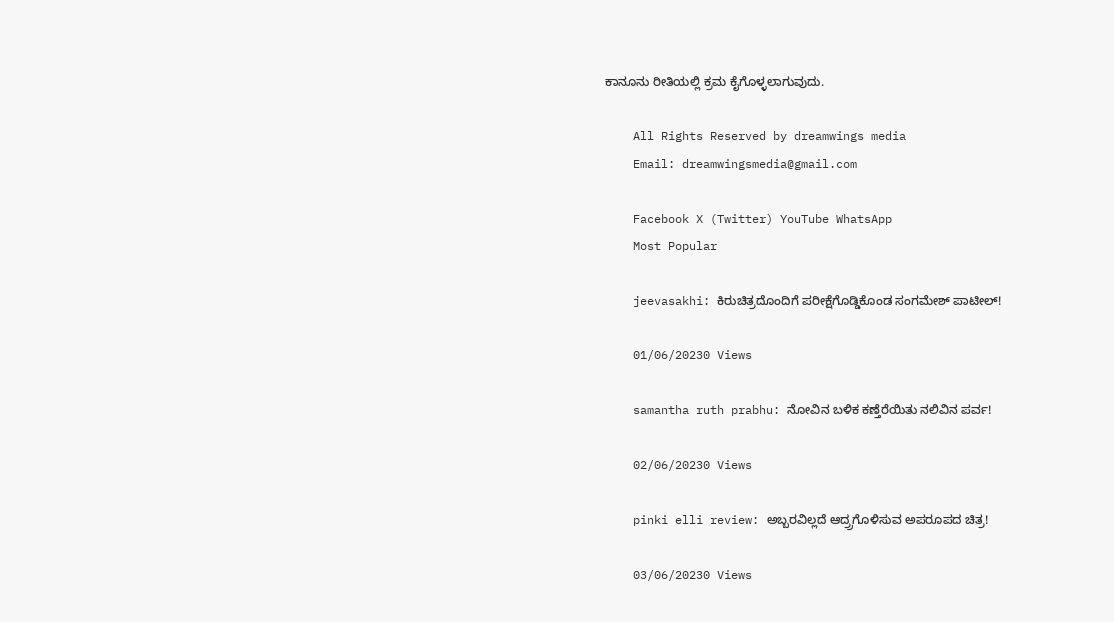ಕಾನೂನು ರೀತಿಯಲ್ಲಿ ಕ್ರಮ ಕೈಗೊಳ್ಳಲಾಗುವುದು.

    All Rights Reserved by dreamwings media
    Email: dreamwingsmedia@gmail.com

    Facebook X (Twitter) YouTube WhatsApp
    Most Popular

    jeevasakhi: ಕಿರುಚಿತ್ರದೊಂದಿಗೆ ಪರೀಕ್ಷೆಗೊಡ್ಡಿಕೊಂಡ ಸಂಗಮೇಶ್ ಪಾಟೀಲ್!

    01/06/20230 Views

    samantha ruth prabhu: ನೋವಿನ ಬಳಿಕ ಕಣ್ತೆರೆಯಿತು ನಲಿವಿನ ಪರ್ವ!

    02/06/20230 Views

    pinki elli review: ಅಬ್ಬರವಿಲ್ಲದೆ ಆದ್ರ್ರಗೊಳಿಸುವ ಅಪರೂಪದ ಚಿತ್ರ!

    03/06/20230 Views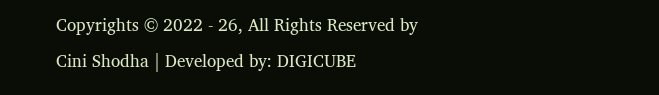Copyrights © 2022 - 26, All Rights Reserved by Cini Shodha | Developed by: DIGICUBE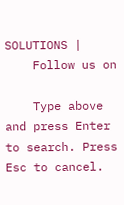SOLUTIONS |
    Follow us on

    Type above and press Enter to search. Press Esc to cancel.